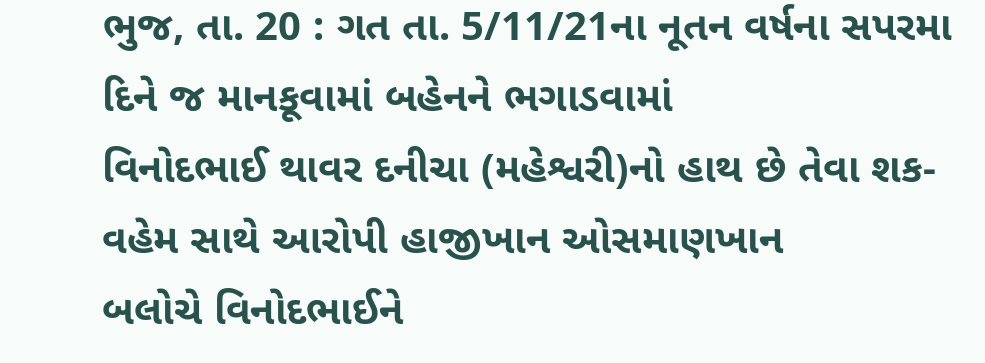ભુજ, તા. 20 : ગત તા. 5/11/21ના નૂતન વર્ષના સપરમા દિને જ માનકૂવામાં બહેનને ભગાડવામાં
વિનોદભાઈ થાવર દનીચા (મહેશ્વરી)નો હાથ છે તેવા શક-વહેમ સાથે આરોપી હાજીખાન ઓસમાણખાન
બલોચે વિનોદભાઈને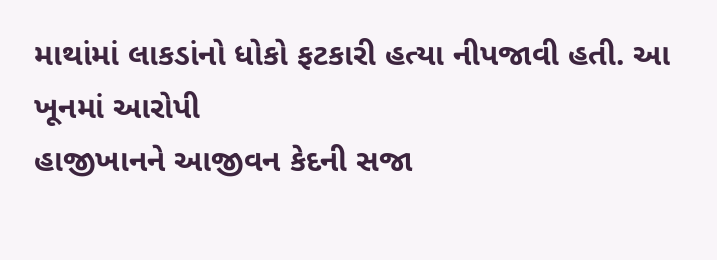માથાંમાં લાકડાંનો ધોકો ફટકારી હત્યા નીપજાવી હતી. આ ખૂનમાં આરોપી
હાજીખાનને આજીવન કેદની સજા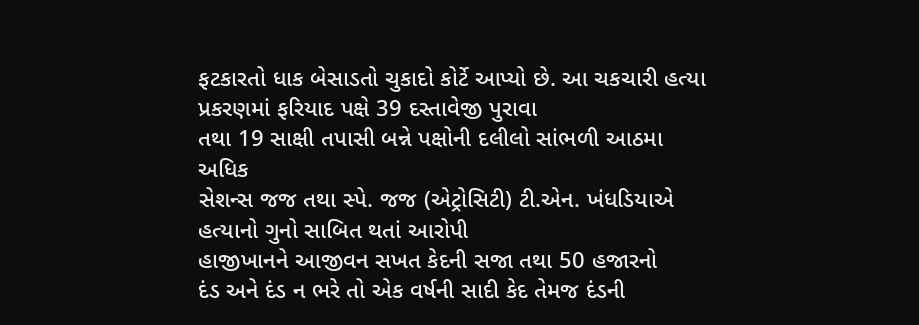ફટકારતો ધાક બેસાડતો ચુકાદો કોર્ટે આપ્યો છે. આ ચકચારી હત્યા
પ્રકરણમાં ફરિયાદ પક્ષે 39 દસ્તાવેજી પુરાવા
તથા 19 સાક્ષી તપાસી બન્ને પક્ષોની દલીલો સાંભળી આઠમા અધિક
સેશન્સ જજ તથા સ્પે. જજ (એટ્રોસિટી) ટી.એન. ખંધડિયાએ હત્યાનો ગુનો સાબિત થતાં આરોપી
હાજીખાનને આજીવન સખત કેદની સજા તથા 50 હજારનો
દંડ અને દંડ ન ભરે તો એક વર્ષની સાદી કેદ તેમજ દંડની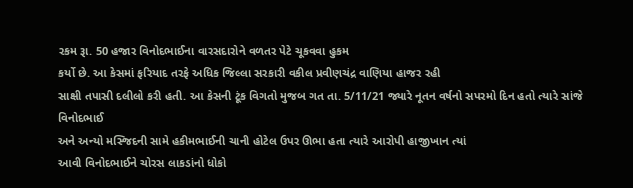રકમ રૂા. 50 હજાર વિનોદભાઈના વારસદારોને વળતર પેટે ચૂકવવા હુકમ
કર્યો છે. આ કેસમાં ફરિયાદ તરફે અધિક જિલ્લા સરકારી વકીલ પ્રવીણચંદ્ર વાણિયા હાજર રહી
સાક્ષી તપાસી દલીલો કરી હતી. આ કેસની ટૂંક વિગતો મુજબ ગત તા. 5/11/21 જ્યારે નૂતન વર્ષનો સપરમો દિન હતો ત્યારે સાંજે વિનોદભાઈ
અને અન્યો મસ્જિદની સામે હકીમભાઈની ચાની હોટેલ ઉપર ઊભા હતા ત્યારે આરોપી હાજીખાન ત્યાં
આવી વિનોદભાઈને ચોરસ લાકડાંનો ધોકો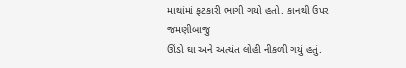માથાંમાં ફટકારી ભાગી ગયો હતો. કાનથી ઉપર જમણીબાજુ
ઊંડો ઘા અને અત્યંત લોહી નીકળી ગયું હતું.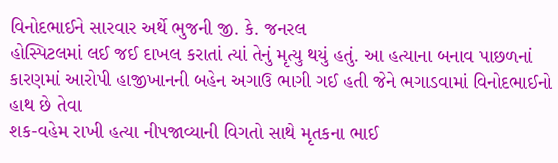વિનોદભાઈને સારવાર અર્થે ભુજની જી. કે. જનરલ
હોસ્પિટલમાં લઈ જઈ દાખલ કરાતાં ત્યાં તેનું મૃત્યુ થયું હતું. આ હત્યાના બનાવ પાછળનાં
કારણમાં આરોપી હાજીખાનની બહેન અગાઉ ભાગી ગઈ હતી જેને ભગાડવામાં વિનોદભાઈનો હાથ છે તેવા
શક-વહેમ રાખી હત્યા નીપજાવ્યાની વિગતો સાથે મૃતકના ભાઈ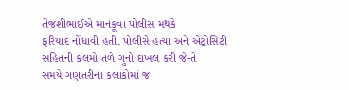તેજશીભાઈએ માનકૂવા પોલીસ મથકે
ફરિયાદ નોંધાવી હતી. પોલીસે હત્યા અને એટ્રોસિટી સહિતની કલમો તળે ગુનો દાખલ કરી જે-તે
સમયે ગણતરીના કલાકોમાં જ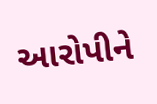આરોપીને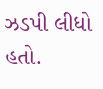ઝડપી લીધો હતો.